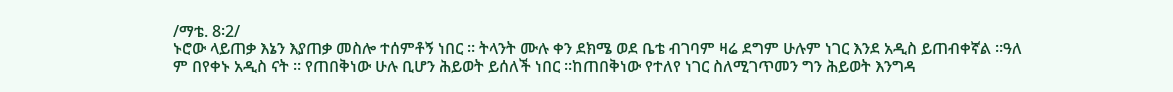/ማቴ. 8፡2/
ኑሮው ላይጠቃ እኔን እያጠቃ መስሎ ተሰምቶኝ ነበር ። ትላንት ሙሉ ቀን ደክሜ ወደ ቤቴ ብገባም ዛሬ ደግም ሁሉም ነገር እንደ አዲስ ይጠብቀኛል ።ዓለ
ም በየቀኑ አዲስ ናት ። የጠበቅነው ሁሉ ቢሆን ሕይወት ይሰለች ነበር ።ከጠበቅነው የተለየ ነገር ስለሚገጥመን ግን ሕይወት እንግዳ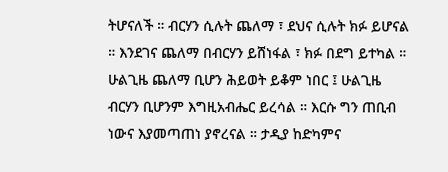ትሆናለች ። ብርሃን ሲሉት ጨለማ ፣ ደህና ሲሉት ክፉ ይሆናል ። እንደገና ጨለማ በብርሃን ይሸነፋል ፣ ክፉ በደግ ይተካል ። ሁልጊዜ ጨለማ ቢሆን ሕይወት ይቆም ነበር ፤ ሁልጊዜ ብርሃን ቢሆንም እግዚአብሔር ይረሳል ። እርሱ ግን ጠቢብ ነውና እያመጣጠነ ያኖረናል ። ታዲያ ከድካምና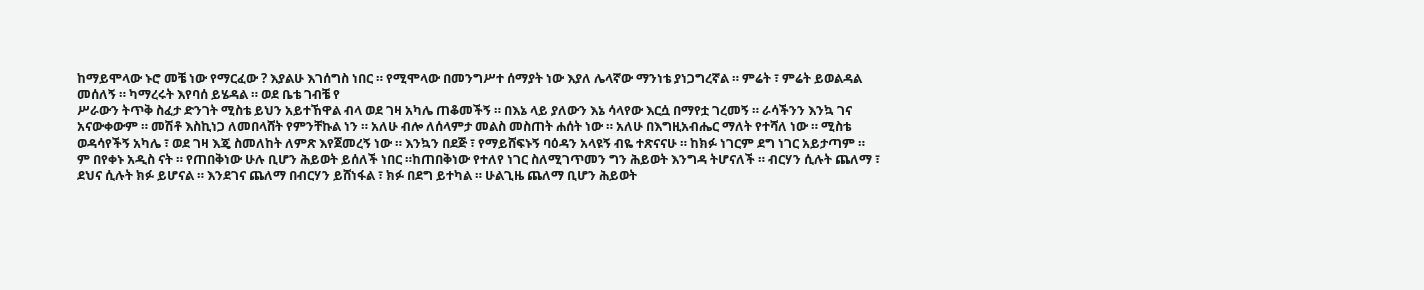ከማይሞላው ኑሮ መቼ ነው የማርፈው ? እያልሁ እገሰግስ ነበር ። የሚሞላው በመንግሥተ ሰማያት ነው እያለ ሌላኛው ማንነቴ ያነጋግረኛል ። ምሬት ፣ ምሬት ይወልዳል መሰለኝ ። ካማረሩት እየባሰ ይሄዳል ። ወደ ቤቴ ገብቼ የ
ሥራውን ትጥቅ ስፈታ ድንገት ሚስቴ ይህን አይተኸዋል ብላ ወደ ገዛ አካሌ ጠቆመችኝ ። በእኔ ላይ ያለውን እኔ ሳላየው እርሷ በማየቷ ገረመኝ ። ራሳችንን እንኳ ገና አናውቀውም ። መሽቶ እስኪነጋ ለመበላሸት የምንቸኩል ነን ። አለሁ ብሎ ለሰላምታ መልስ መስጠት ሐሰት ነው ። አለሁ በእግዚአብሔር ማለት የተሻለ ነው ። ሚስቴ ወዳሳየችኝ አካሌ ፣ ወደ ገዛ እጄ ስመለከት ለምጽ እየጀመረኝ ነው ። እንኳን በደጅ ፣ የማይሸፍኑኝ ባዕዳን አላዩኝ ብዬ ተጽናናሁ ። ከክፉ ነገርም ደግ ነገር አይታጣም ።
ም በየቀኑ አዲስ ናት ። የጠበቅነው ሁሉ ቢሆን ሕይወት ይሰለች ነበር ።ከጠበቅነው የተለየ ነገር ስለሚገጥመን ግን ሕይወት እንግዳ ትሆናለች ። ብርሃን ሲሉት ጨለማ ፣ ደህና ሲሉት ክፉ ይሆናል ። እንደገና ጨለማ በብርሃን ይሸነፋል ፣ ክፉ በደግ ይተካል ። ሁልጊዜ ጨለማ ቢሆን ሕይወት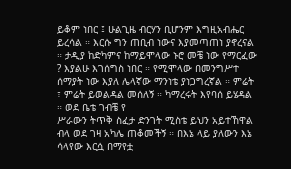ይቆም ነበር ፤ ሁልጊዜ ብርሃን ቢሆንም እግዚአብሔር ይረሳል ። እርሱ ግን ጠቢብ ነውና እያመጣጠነ ያኖረናል ። ታዲያ ከድካምና ከማይሞላው ኑሮ መቼ ነው የማርፈው ? እያልሁ እገሰግስ ነበር ። የሚሞላው በመንግሥተ ሰማያት ነው እያለ ሌላኛው ማንነቴ ያነጋግረኛል ። ምሬት ፣ ምሬት ይወልዳል መሰለኝ ። ካማረሩት እየባሰ ይሄዳል ። ወደ ቤቴ ገብቼ የ
ሥራውን ትጥቅ ስፈታ ድንገት ሚስቴ ይህን አይተኸዋል ብላ ወደ ገዛ አካሌ ጠቆመችኝ ። በእኔ ላይ ያለውን እኔ ሳላየው እርሷ በማየቷ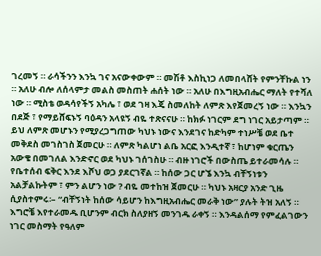ገረመኝ ። ራሳችንን እንኳ ገና አናውቀውም ። መሽቶ እስኪነጋ ለመበላሸት የምንቸኩል ነን ። አለሁ ብሎ ለሰላምታ መልስ መስጠት ሐሰት ነው ። አለሁ በእግዚአብሔር ማለት የተሻለ ነው ። ሚስቴ ወዳሳየችኝ አካሌ ፣ ወደ ገዛ እጄ ስመለከት ለምጽ እየጀመረኝ ነው ። እንኳን በደጅ ፣ የማይሸፍኑኝ ባዕዳን አላዩኝ ብዬ ተጽናናሁ ። ከክፉ ነገርም ደግ ነገር አይታጣም ።
ይህ ለምጽ መሆኑን የሚያረጋግጠው ካህኑ ነውና እንደገና ከድካም ተነሥቼ ወደ ቤተ መቅደስ መገስገስ ጀመርሁ ። ለምጽ ካልሆነ ልቤ አርፎ እንዲተኛ ፣ ከሆነም ቁርጤን አውቄ በመገለል እንድኖር ወደ ካህኑ ገሰገስሁ ። ብዙ ነገሮች በውስጤ ይተራመሳሉ ። የቤተሰብ ፍቅር እንደ እሾህ ወጋ ያደርገኛል ። ከሰው ጋር ሆኜ እንኳ ብቸኝነቱን አልቻልኩትም ፣ ምን ልሆን ነው ? ብዬ መተከዝ ጀመርሁ ። ካህኑ አዛርያ አንድ ጊዜ ሲያስተምሩ፡– “ብቸኝነት ከሰው ሳይሆን ከእግዚአብሔር መራቅ ነው” ያሉት ትዝ አለኝ ። እግሮቼ እየተራመዱ ቢሆንም ብርክ ስለያዘኝ መንገዱ ራቀኝ ። እንዳልሰማ የምፈልገውን ነገር መስማት የዓለም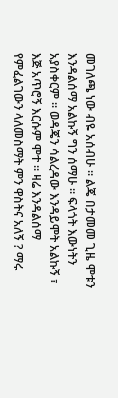መገለጫ ነው ብዬ አሰብሁ ። ልጄ በታመመ ጊዜ ሞቱን እንዳልሰማ አልኩኝ ግን ሰማሁ ። ፍላጎት እውነትን አያስቀርም ። ወዳጄን ሳልረዳው እንዳይሞት አልኩኝ ፣ እጅ አጥሮኝ እርሱም ሞተ ። ዛሬ እንዳልሰማ የምፈልገውን ላለመስማት ምን ዋስትና አለኝ ? ማሩ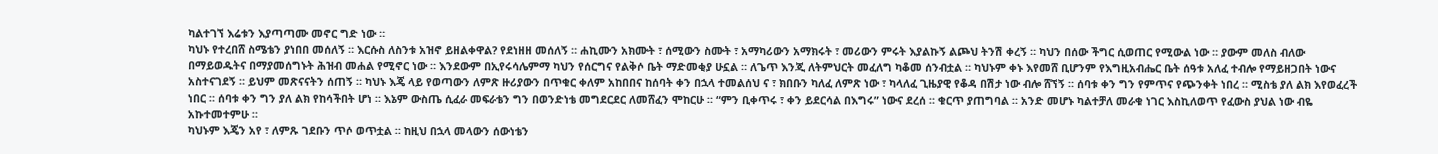ካልተገኘ እሬቱን እያጣጣሙ መኖር ግድ ነው ።
ካህኑ የተረበሸ ስሜቴን ያነበበ መሰለኝ ። እርሱስ ለስንቱ አዝኖ ይዘልቀዋል? የደነዘዘ መሰለኝ ። ሐኪሙን አክሙት ፣ ሰሚውን ስሙት ፣ አማካሪውን አማክሩት ፣ መሪውን ምሩት እያልኩኝ ልጮህ ትንሽ ቀረኝ ። ካህን በሰው ችግር ሲወጠር የሚውል ነው ። ያውም መለስ ብለው በማይወዱትና በማያመሰግኑት ሕዝብ መሐል የሚኖር ነው ። እንደውም በኢየሩሳሌምማ ካህን የሰርግና የልቅሶ ቤት ማድመቂያ ሁኗል ። ለጌጥ እንጂ ለትምህርት መፈለግ ካቆመ ሰንብቷል ። ካህኑም ቀኑ እየመሸ ቢሆንም የእግዚአብሔር ቤት ሰዓቱ አለፈ ተብሎ የማይዘጋበት ነውና አስተናገደኝ ። ይህም መጽናናትን ሰጠኝ ። ካህኑ እጄ ላይ የወጣውን ለምጽ ዙሪያውን በጥቁር ቀለም አከበበና ከሰባት ቀን በኋላ ተመልሰህ ና ፣ ክበቡን ካለፈ ለምጽ ነው ፣ ካላለፈ ጊዜያዊ የቆዳ በሽታ ነው ብሎ ሸኘኝ ። ሰባቱ ቀን ግን የምጥና የጭንቀት ነበረ ። ሚስቴ ያለ ልክ እየወፈረች ነበር ። ሰባቱ ቀን ግን ያለ ልክ የከሳችበት ሆነ ። እኔም ውስጤ ሲፈራ መፍራቴን ግን በወንድነቴ መግደርደር ለመሸፈን ሞከርሁ ። “ምን ቢቀጥሩ ፣ ቀን ይደርሳል በእግሩ” ነውና ደረሰ ። ቁርጥ ያጠግባል ። አንድ መሆኑ ካልተቻለ መራቁ ነገር እስኪለወጥ የፈውስ ያህል ነው ብዬ አኩተመተምሁ ።
ካህኑም እጄን አየ ፣ ለምጹ ገደቡን ጥሶ ወጥቷል ። ከዚህ በኋላ መላውን ሰውነቴን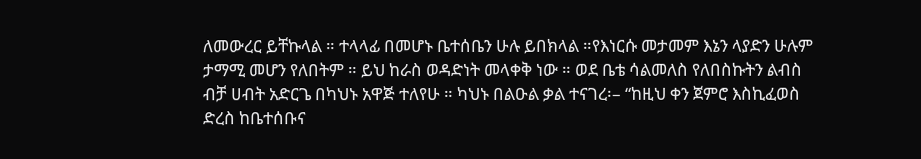ለመውረር ይቸኩላል ። ተላላፊ በመሆኑ ቤተሰቤን ሁሉ ይበክላል ።የእነርሱ መታመም እኔን ላያድን ሁሉም ታማሚ መሆን የለበትም ። ይህ ከራስ ወዳድነት መላቀቅ ነው ። ወደ ቤቴ ሳልመለስ የለበስኩትን ልብስ ብቻ ሀብት አድርጌ በካህኑ አዋጅ ተለየሁ ። ካህኑ በልዑል ቃል ተናገረ፡– “ከዚህ ቀን ጀምሮ እስኪፈወስ ድረስ ከቤተሰቡና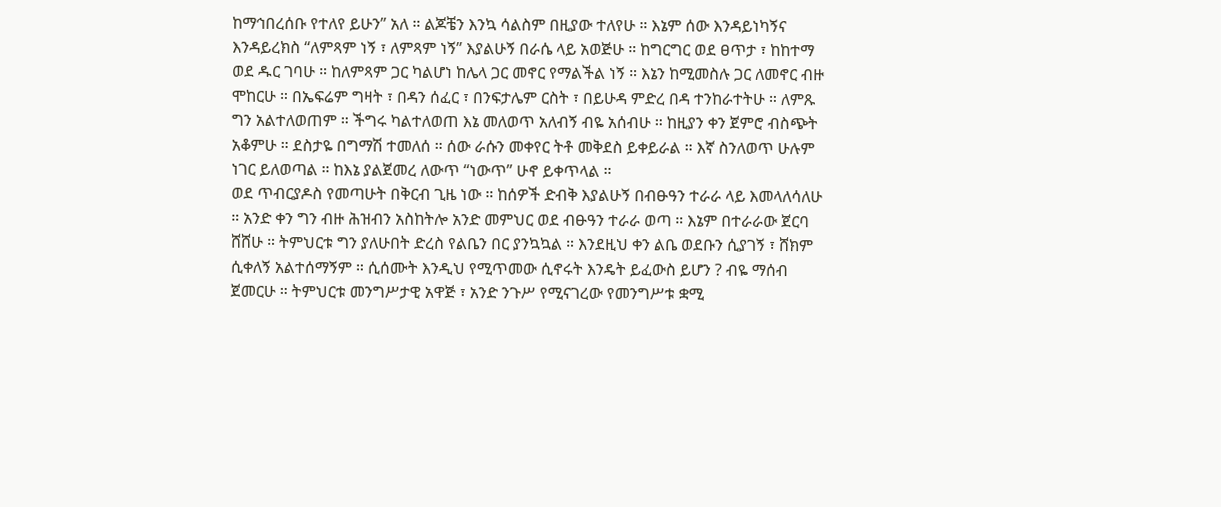ከማኅበረሰቡ የተለየ ይሁን” አለ ። ልጆቼን እንኳ ሳልስም በዚያው ተለየሁ ። እኔም ሰው እንዳይነካኝና እንዳይረክስ “ለምጻም ነኝ ፣ ለምጻም ነኝ” እያልሁኝ በራሴ ላይ አወጅሁ ። ከግርግር ወደ ፀጥታ ፣ ከከተማ ወደ ዱር ገባሁ ። ከለምጻም ጋር ካልሆነ ከሌላ ጋር መኖር የማልችል ነኝ ። እኔን ከሚመስሉ ጋር ለመኖር ብዙ ሞከርሁ ። በኤፍሬም ግዛት ፣ በዳን ሰፈር ፣ በንፍታሌም ርስት ፣ በይሁዳ ምድረ በዳ ተንከራተትሁ ። ለምጹ ግን አልተለወጠም ። ችግሩ ካልተለወጠ እኔ መለወጥ አለብኝ ብዬ አሰብሁ ። ከዚያን ቀን ጀምሮ ብስጭት አቆምሁ ። ደስታዬ በግማሽ ተመለሰ ። ሰው ራሱን መቀየር ትቶ መቅደስ ይቀይራል ። እኛ ስንለወጥ ሁሉም ነገር ይለወጣል ። ከእኔ ያልጀመረ ለውጥ “ነውጥ” ሁኖ ይቀጥላል ።
ወደ ጥብርያዶስ የመጣሁት በቅርብ ጊዜ ነው ። ከሰዎች ድብቅ እያልሁኝ በብፁዓን ተራራ ላይ እመላለሳለሁ ። አንድ ቀን ግን ብዙ ሕዝብን አስከትሎ አንድ መምህር ወደ ብፁዓን ተራራ ወጣ ። እኔም በተራራው ጀርባ ሸሸሁ ። ትምህርቱ ግን ያለሁበት ድረስ የልቤን በር ያንኳኳል ። እንደዚህ ቀን ልቤ ወደቡን ሲያገኝ ፣ ሸክም ሲቀለኝ አልተሰማኝም ። ሲሰሙት እንዲህ የሚጥመው ሲኖሩት እንዴት ይፈውስ ይሆን ? ብዬ ማሰብ ጀመርሁ ። ትምህርቱ መንግሥታዊ አዋጅ ፣ አንድ ንጉሥ የሚናገረው የመንግሥቱ ቋሚ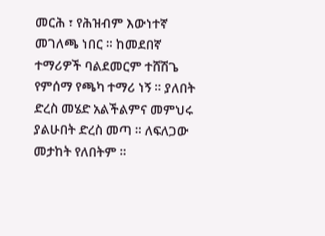መርሕ ፣ የሕዝብም እውነተኛ መገለጫ ነበር ። ከመደበኛ ተማሪዎች ባልደመርም ተሸሽጌ የምሰማ የጫካ ተማሪ ነኝ ። ያለበት ድረስ መሄድ አልችልምና መምህሩ ያልሁበት ድረስ መጣ ። ለፍለጋው መታከት የለበትም ።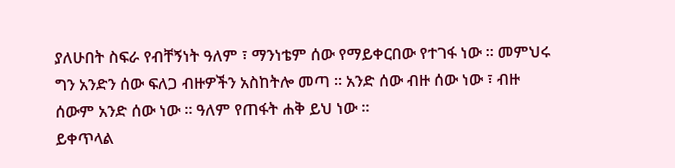ያለሁበት ስፍራ የብቸኝነት ዓለም ፣ ማንነቴም ሰው የማይቀርበው የተገፋ ነው ። መምህሩ ግን አንድን ሰው ፍለጋ ብዙዎችን አስከትሎ መጣ ። አንድ ሰው ብዙ ሰው ነው ፣ ብዙ ሰውም አንድ ሰው ነው ። ዓለም የጠፋት ሐቅ ይህ ነው ።
ይቀጥላል